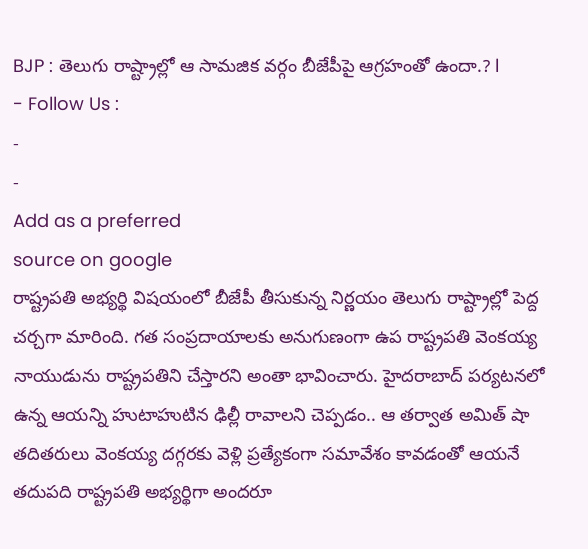BJP : తెలుగు రాష్ట్రాల్లో ఆ సామజిక వర్గం బీజేపీపై ఆగ్రహంతో ఉందా.? l
- Follow Us :
-
-
Add as a preferred
source on google
రాష్ట్రపతి అభ్యర్థి విషయంలో బీజేపీ తీసుకున్న నిర్ణయం తెలుగు రాష్ట్రాల్లో పెద్ద చర్చగా మారింది. గత సంప్రదాయాలకు అనుగుణంగా ఉప రాష్ట్రపతి వెంకయ్య నాయుడును రాష్ట్రపతిని చేస్తారని అంతా భావించారు. హైదరాబాద్ పర్యటనలో ఉన్న ఆయన్ని హుటాహుటిన ఢిల్లీ రావాలని చెప్పడం.. ఆ తర్వాత అమిత్ షా తదితరులు వెంకయ్య దగ్గరకు వెళ్లి ప్రత్యేకంగా సమావేశం కావడంతో ఆయనే తదుపది రాష్ట్రపతి అభ్యర్థిగా అందరూ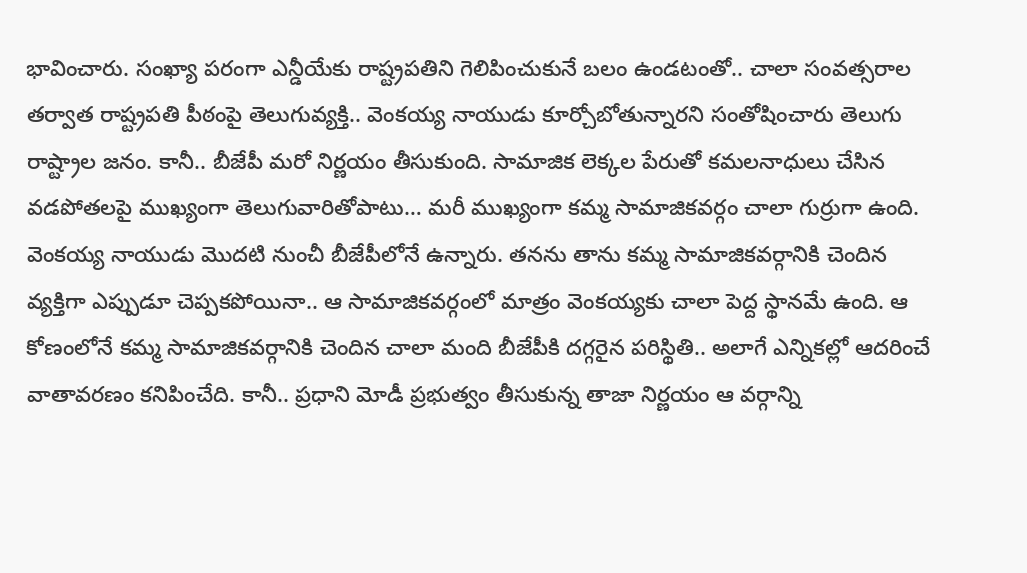భావించారు. సంఖ్యా పరంగా ఎన్డీయేకు రాష్ట్రపతిని గెలిపించుకునే బలం ఉండటంతో.. చాలా సంవత్సరాల తర్వాత రాష్ట్రపతి పీఠంపై తెలుగువ్యక్తి.. వెంకయ్య నాయుడు కూర్చోబోతున్నారని సంతోషించారు తెలుగు రాష్ట్రాల జనం. కానీ.. బీజేపీ మరో నిర్ణయం తీసుకుంది. సామాజిక లెక్కల పేరుతో కమలనాధులు చేసిన వడపోతలపై ముఖ్యంగా తెలుగువారితోపాటు… మరీ ముఖ్యంగా కమ్మ సామాజికవర్గం చాలా గుర్రుగా ఉంది.
వెంకయ్య నాయుడు మొదటి నుంచీ బీజేపీలోనే ఉన్నారు. తనను తాను కమ్మ సామాజికవర్గానికి చెందిన వ్యక్తిగా ఎప్పుడూ చెప్పకపోయినా.. ఆ సామాజికవర్గంలో మాత్రం వెంకయ్యకు చాలా పెద్ద స్థానమే ఉంది. ఆ కోణంలోనే కమ్మ సామాజికవర్గానికి చెందిన చాలా మంది బీజేపీకి దగ్గరైన పరిస్థితి.. అలాగే ఎన్నికల్లో ఆదరించే వాతావరణం కనిపించేది. కానీ.. ప్రధాని మోడీ ప్రభుత్వం తీసుకున్న తాజా నిర్ణయం ఆ వర్గాన్ని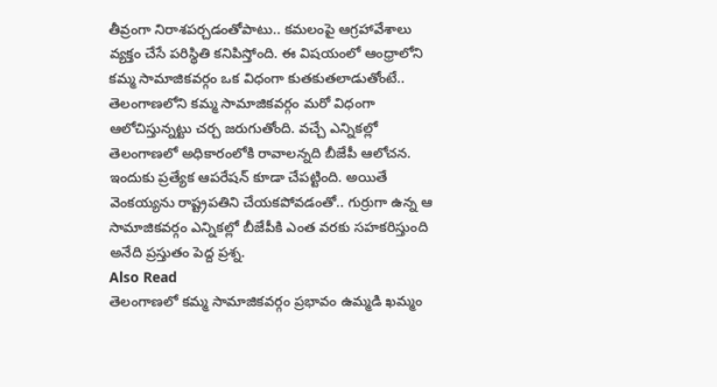తీవ్రంగా నిరాశపర్చడంతోపాటు.. కమలంపై ఆగ్రహావేశాలు వ్యక్తం చేసే పరిస్థితి కనిపిస్తోంది. ఈ విషయంలో ఆంధ్రాలోని కమ్మ సామాజికవర్గం ఒక విధంగా కుతకుతలాడుతోంటే.. తెలంగాణలోని కమ్మ సామాజికవర్గం మరో విధంగా ఆలోచిస్తున్నట్టు చర్చ జరుగుతోంది. వచ్చే ఎన్నికల్లో తెలంగాణలో అధికారంలోకి రావాలన్నది బీజేపీ ఆలోచన. ఇందుకు ప్రత్యేక ఆపరేషన్ కూడా చేపట్టింది. అయితే వెంకయ్యను రాష్ట్రపతిని చేయకపోవడంతో.. గుర్రుగా ఉన్న ఆ సామాజికవర్గం ఎన్నికల్లో బీజేపీకి ఎంత వరకు సహకరిస్తుంది అనేది ప్రస్తుతం పెద్ద ప్రశ్న.
Also Read
తెలంగాణలో కమ్మ సామాజికవర్గం ప్రభావం ఉమ్మడి ఖమ్మం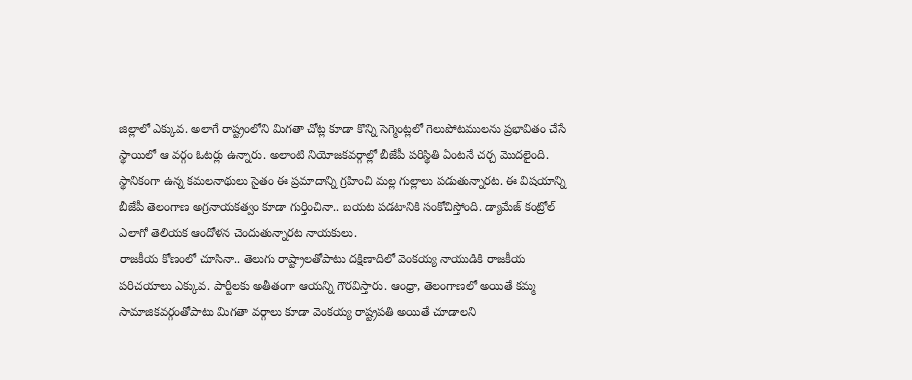జిల్లాలో ఎక్కువ. అలాగే రాష్ట్రంలోని మిగతా చోట్ల కూడా కొన్ని సెగ్మెంట్లలో గెలుపోటములను ప్రభావితం చేసే స్థాయిలో ఆ వర్గం ఓటర్లు ఉన్నారు. అలాంటి నియోజకవర్గాల్లో బీజేపీ పరిస్థితి ఏంటనే చర్చ మొదలైంది. స్థానికంగా ఉన్న కమలనాథులు సైతం ఈ ప్రమాదాన్ని గ్రహించి మల్ల గుల్లాలు పడుతున్నారట. ఈ విషయాన్ని బీజేపీ తెలంగాణ అగ్రనాయకత్వం కూడా గుర్తించినా.. బయట పడటానికి సంకోచిస్తోంది. డ్యామేజ్ కంట్రోల్ ఎలాగో తెలియక ఆందోళన చెందుతున్నారట నాయకులు.
రాజకీయ కోణంలో చూసినా.. తెలుగు రాష్ట్రాలతోపాటు దక్షిణాదిలో వెంకయ్య నాయుడికి రాజకీయ పరిచయాలు ఎక్కువ. పార్టీలకు అతీతంగా ఆయన్ని గౌరవిస్తారు. ఆంధ్రా, తెలంగాణలో అయితే కమ్మ సామాజికవర్గంతోపాటు మిగతా వర్గాలు కూడా వెంకయ్య రాష్ట్రపతి అయితే చూడాలని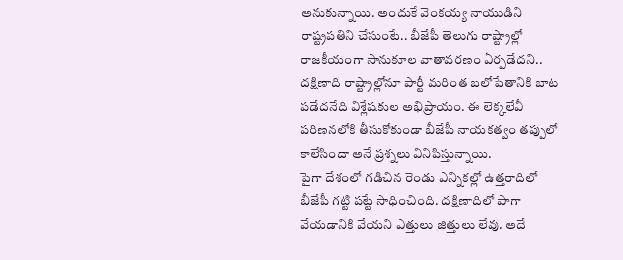అనుకున్నాయి. అందుకే వెంకయ్య నాయుడిని రాష్ట్రపతిని చేసుంటే.. బీజేపీ తెలుగు రాష్ట్రాల్లో రాజకీయంగా సానుకూల వాతావరణం ఏర్పడేదని.. దక్షిణాది రాష్ట్రాల్లోనూ పార్టీ మరింత బలోపేతానికి బాట పడేదనేది విశ్లేషకుల అభిప్రాయం. ఈ లెక్కలేవీ పరిణనలోకి తీసుకోకుండా బీజేపీ నాయకత్వం తప్పులో కాలేసిందా అనే ప్రశ్నలు వినిపిస్తున్నాయి.
పైగా దేశంలో గడిచిన రెండు ఎన్నికల్లో ఉత్తరాదిలో బీజేపీ గట్టి పట్టే సాధించింది. దక్షిణాదిలో పాగా వేయడానికి వేయని ఎత్తులు జిత్తులు లేవు. అదే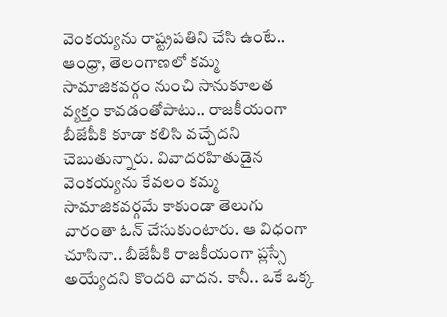వెంకయ్యను రాష్ట్రపతిని చేసి ఉంటే.. ఆంధ్రా, తెలంగాణలో కమ్మ సామాజికవర్గం నుంచి సానుకూలత వ్యక్తం కావడంతోపాటు.. రాజకీయంగా బీజేపీకి కూడా కలిసి వచ్చేదని చెబుతున్నారు. వివాదరహితుడైన వెంకయ్యను కేవలం కమ్మ సామాజికవర్గమే కాకుండా తెలుగు వారంతా ఓన్ చేసుకుంటారు. ఆ విధంగా చూసినా.. బీజేపీకి రాజకీయంగా ప్లస్సే అయ్యేదని కొందరి వాదన. కానీ.. ఒకే ఒక్క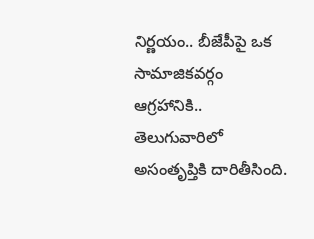నిర్ణయం.. బీజేపీపై ఒక సామాజికవర్గం ఆగ్రహానికి.. తెలుగువారిలో అసంతృప్తికి దారితీసింది.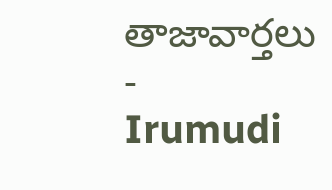తాజావార్తలు
-
Irumudi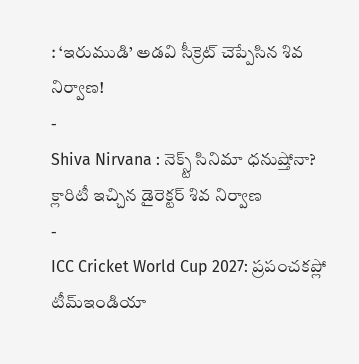: ‘ఇరుముడి’ అడవి సీక్రెట్ చెప్పేసిన శివ నిర్వాణ!
-
Shiva Nirvana : నెక్స్ట్ సినిమా ధనుష్తోనా? క్లారిటీ ఇచ్చిన డైరెక్టర్ శివ నిర్వాణ
-
ICC Cricket World Cup 2027: ప్రపంచకప్లో టీమ్ఇండియా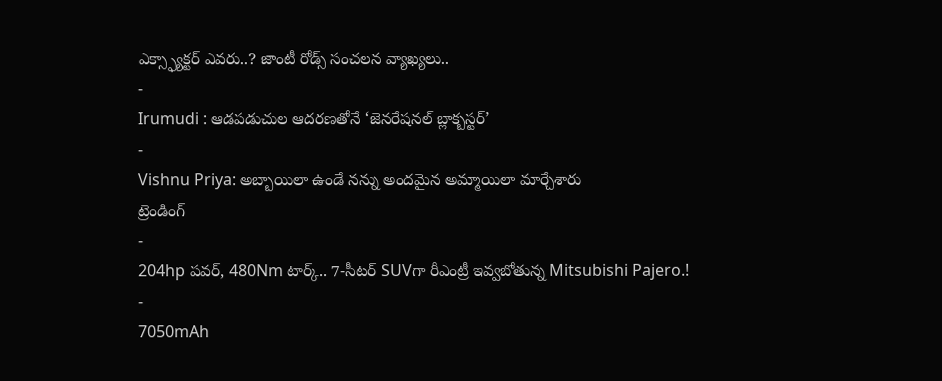ఎక్స్ఫ్యాక్టర్ ఎవరు..? జాంటీ రోడ్స్ సంచలన వ్యాఖ్యలు..
-
Irumudi : ఆడపడుచుల ఆదరణతోనే ‘జెనరేషనల్ బ్లాక్బస్టర్’
-
Vishnu Priya: అబ్బాయిలా ఉండే నన్ను అందమైన అమ్మాయిలా మార్చేశారు
ట్రెండింగ్
-
204hp పవర్, 480Nm టార్క్.. 7-సీటర్ SUVగా రీఎంట్రీ ఇవ్వబోతున్న Mitsubishi Pajero.!
-
7050mAh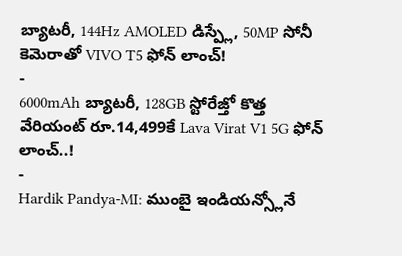బ్యాటరీ, 144Hz AMOLED డిస్ప్లే, 50MP సోనీ కెమెరాతో VIVO T5 ఫోన్ లాంచ్!
-
6000mAh బ్యాటరీ, 128GB స్టోరేజ్తో కొత్త వేరియంట్ రూ.14,499కే Lava Virat V1 5G ఫోన్ లాంచ్..!
-
Hardik Pandya-MI: ముంబై ఇండియన్స్లోనే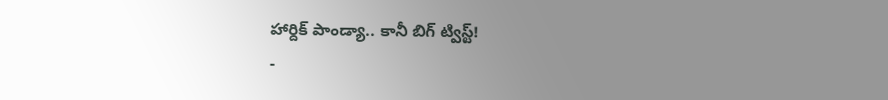హార్దిక్ పాండ్యా.. కానీ బిగ్ ట్విస్ట్!
-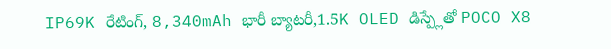IP69K రేటింగ్, 8,340mAh భారీ బ్యాటరీ,1.5K OLED డిస్ప్లేతో POCO X8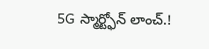5G స్మార్ట్ఫోన్ లాంచ్.!